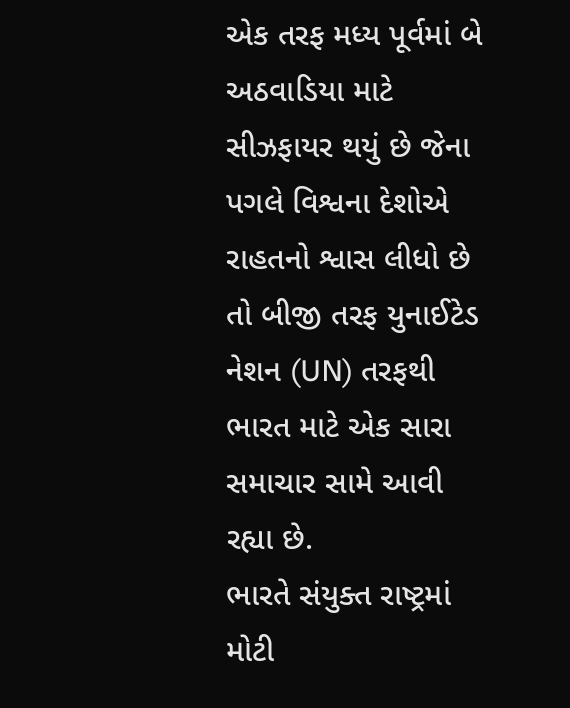એક તરફ મધ્ય પૂર્વમાં બે અઠવાડિયા માટે સીઝફાયર થયું છે જેના પગલે વિશ્વના દેશોએ રાહતનો શ્વાસ લીધો છે તો બીજી તરફ યુનાઈટેડ નેશન (UN) તરફથી ભારત માટે એક સારા સમાચાર સામે આવી રહ્યા છે.
ભારતે સંયુક્ત રાષ્ટ્રમાં મોટી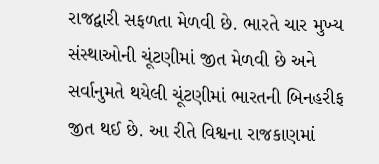રાજદ્વારી સફળતા મેળવી છે. ભારતે ચાર મુખ્ય સંસ્થાઓની ચૂંટણીમાં જીત મેળવી છે અને સર્વાનુમતે થયેલી ચૂંટણીમાં ભારતની બિનહરીફ જીત થઈ છે. આ રીતે વિશ્વના રાજકાણમાં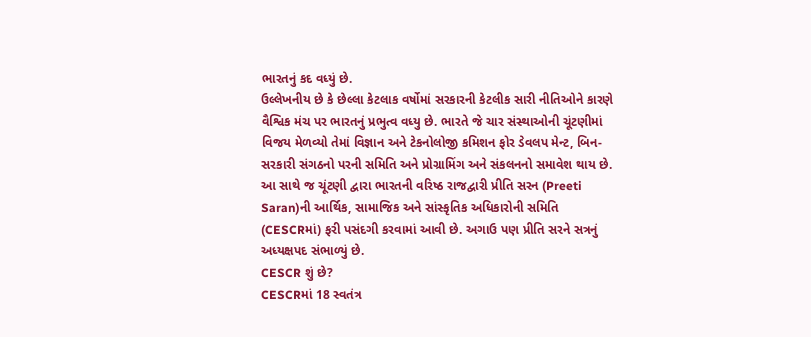ભારતનું કદ વધ્યું છે.
ઉલ્લેખનીય છે કે છેલ્લા કેટલાક વર્ષોમાં સરકારની કેટલીક સારી નીતિઓને કારણે વૈશ્વિક મંચ પર ભારતનું પ્રભુત્વ વધ્યુ છે. ભારતે જે ચાર સંસ્થાઓની ચૂંટણીમાં વિજય મેળવ્યો તેમાં વિજ્ઞાન અને ટેકનોલોજી કમિશન ફોર ડેવલપ મેન્ટ, બિન-સરકારી સંગઠનો પરની સમિતિ અને પ્રોગ્રામિંગ અને સંકલનનો સમાવેશ થાય છે.
આ સાથે જ ચૂંટણી દ્વારા ભારતની વરિષ્ઠ રાજદ્વારી પ્રીતિ સરન (Preeti Saran)ની આર્થિક, સામાજિક અને સાંસ્કૃતિક અધિકારોની સમિતિ (CESCRમાં) ફરી પસંદગી કરવામાં આવી છે. અગાઉ પણ પ્રીતિ સરને સત્રનું અધ્યક્ષપદ સંભાળ્યું છે.
CESCR શું છે?
CESCRમાં 18 સ્વતંત્ર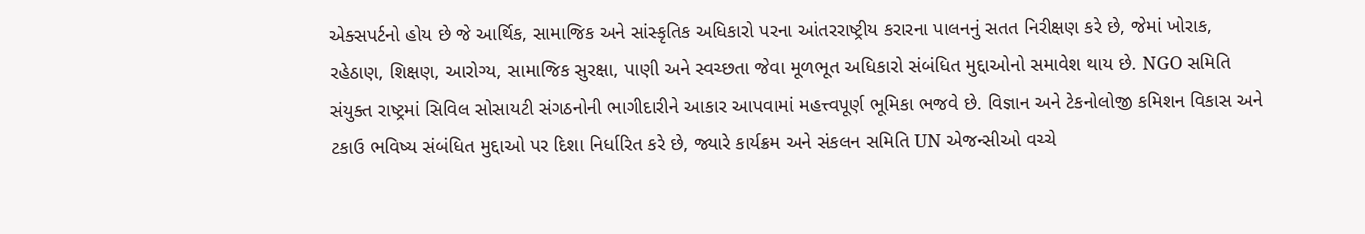એક્સપર્ટનો હોય છે જે આર્થિક, સામાજિક અને સાંસ્કૃતિક અધિકારો પરના આંતરરાષ્ટ્રીય કરારના પાલનનું સતત નિરીક્ષણ કરે છે, જેમાં ખોરાક, રહેઠાણ, શિક્ષણ, આરોગ્ય, સામાજિક સુરક્ષા, પાણી અને સ્વચ્છતા જેવા મૂળભૂત અધિકારો સંબંધિત મુદ્દાઓનો સમાવેશ થાય છે. NGO સમિતિ સંયુક્ત રાષ્ટ્રમાં સિવિલ સોસાયટી સંગઠનોની ભાગીદારીને આકાર આપવામાં મહત્ત્વપૂર્ણ ભૂમિકા ભજવે છે. વિજ્ઞાન અને ટેકનોલોજી કમિશન વિકાસ અને ટકાઉ ભવિષ્ય સંબંધિત મુદ્દાઓ પર દિશા નિર્ધારિત કરે છે, જ્યારે કાર્યક્રમ અને સંકલન સમિતિ UN એજન્સીઓ વચ્ચે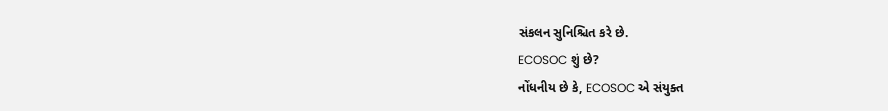સંકલન સુનિશ્ચિત કરે છે.
ECOSOC શું છે?
નોંધનીય છે કે, ECOSOC એ સંયુક્ત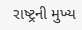રાષ્ટ્રની મુખ્ય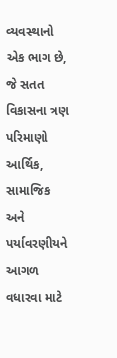વ્યવસ્થાનો એક ભાગ છે, જે સતત વિકાસના ત્રણ પરિમાણો આર્થિક, સામાજિક અને પર્યાવરણીયને આગળ વધારવા માટે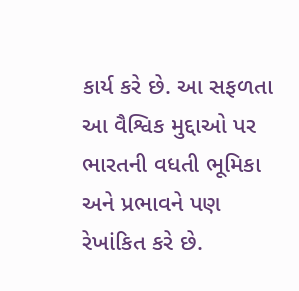કાર્ય કરે છે. આ સફળતા આ વૈશ્વિક મુદ્દાઓ પર ભારતની વધતી ભૂમિકા અને પ્રભાવને પણ રેખાંકિત કરે છે.